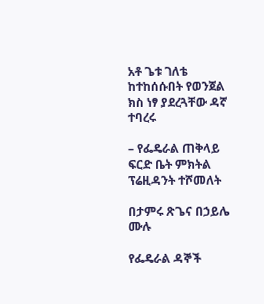አቶ ጌቱ ገለቴ ከተከሰሱበት የወንጀል ክስ ነፃ ያደረጓቸው ዳኛ ተባረሩ

– የፌዴራል ጠቅላይ ፍርድ ቤት ምክትል ፕሬዚዳንት ተሾመለት

በታምሩ ጽጌና በኃይሌ ሙሉ

የፌዴራል ዳኞች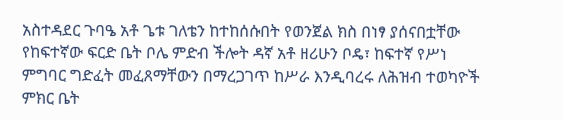አስተዳደር ጉባዔ አቶ ጌቱ ገለቴን ከተከሰሱበት የወንጀል ክስ በነፃ ያሰናበቷቸው የከፍተኛው ፍርድ ቤት ቦሌ ምድብ ችሎት ዳኛ አቶ ዘሪሁን ቦዴ፣ ከፍተኛ የሥነ ምግባር ግድፈት መፈጸማቸውን በማረጋገጥ ከሥራ እንዲባረሩ ለሕዝብ ተወካዮች ምክር ቤት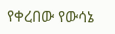የቀረበው የውሳኔ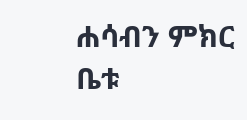ሐሳብን ምክር ቤቱ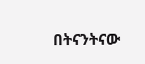በትናንትናው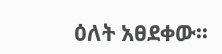ዕለት አፀደቀው፡፡